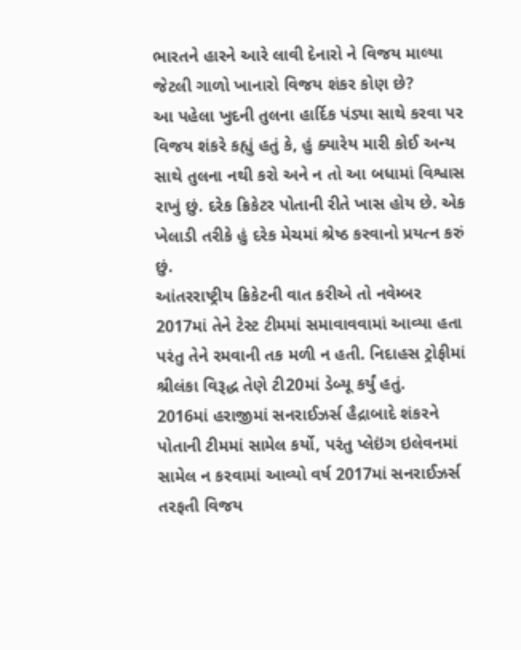ભારતને હારને આરે લાવી દેનારો ને વિજય માલ્યા જેટલી ગાળો ખાનારો વિજય શંકર કોણ છે?
આ પહેલા ખુદની તુલના હાર્દિક પંડ્યા સાથે કરવા પર વિજય શંકરે કહ્યું હતું કે, હું ક્યારેય મારી કોઈ અન્ય સાથે તુલના નથી કરો અને ન તો આ બધામાં વિશ્વાસ રાખું છું. દરેક ક્રિકેટર પોતાની રીતે ખાસ હોય છે. એક ખેલાડી તરીકે હું દરેક મેચમાં શ્રેષ્ઠ કરવાનો પ્રયત્ન કરું છું.
આંતરરાષ્ટ્રીય ક્રિકેટની વાત કરીએ તો નવેમ્બર 2017માં તેને ટેસ્ટ ટીમમાં સમાવાવવામાં આવ્યા હતા પરંતુ તેને રમવાની તક મળી ન હતી. નિદાહસ ટ્રોફીમાં શ્રીલંકા વિરૂદ્ધ તેણે ટી20માં ડેબ્યૂ કર્યું હતું.
2016માં હરાજીમાં સનરાઈઝર્સ હૈદ્રાબાદે શંકરને પોતાની ટીમમાં સામેલ કર્યો, પરંતુ પ્લેઇંગ ઇલેવનમાં સામેલ ન કરવામાં આવ્યો વર્ષ 2017માં સનરાઈઝર્સ તરફતી વિજય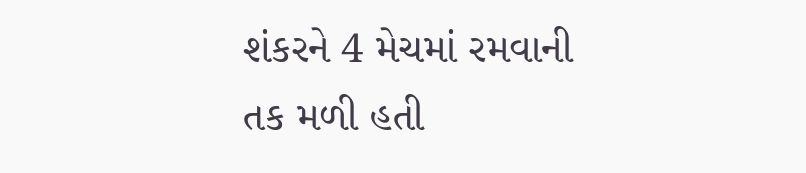શંકરને 4 મેચમાં રમવાની તક મળી હતી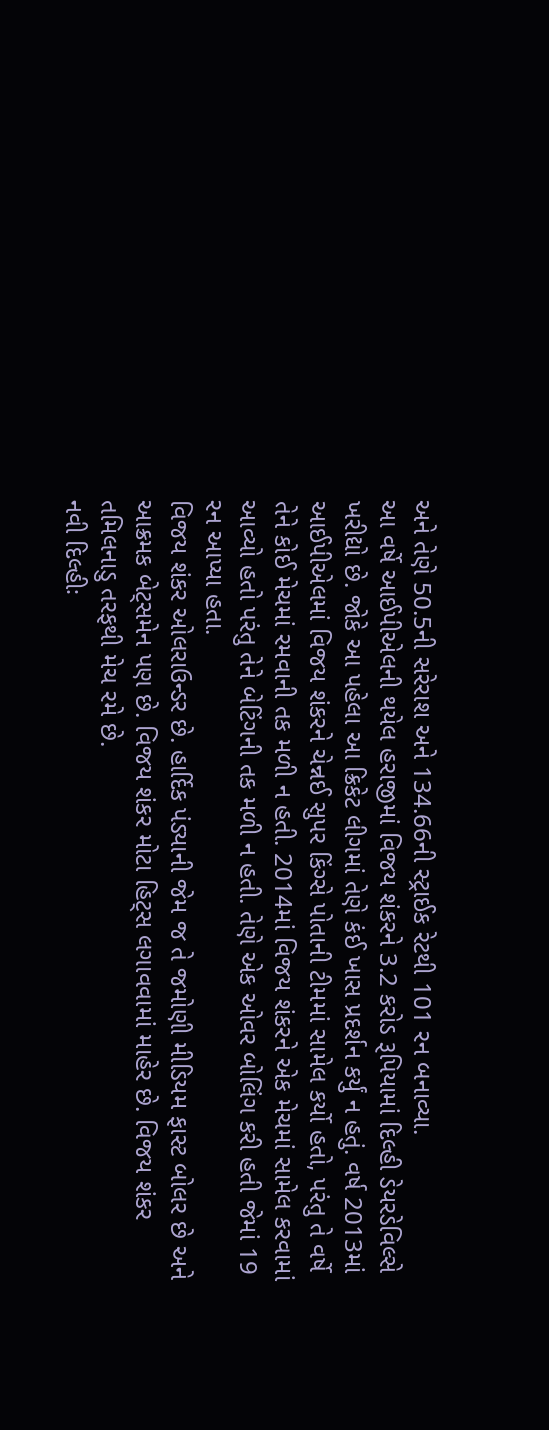અને તેણે 50.5ની સરેરાશ અને 134.66ની સ્ટ્રાઈક રેટથી 101 રન બનાવ્યા.
આ વર્ષે આઈપીએલની થયેલ હરાજીમાં વિજય શંકરને 3.2 કરોડ રૂપિયામાં દિલ્હી ડેયરડેવિલ્સે ખરીદ્યો છે. જોકે આ પહેલા આ ક્રિકેટ લીગમાં તેણે કંઈ ખાસ પ્રદર્શન કર્યું ન હતું. વર્ષ 2013માં આઈપીએલમાં વિજય શંકરને ચેન્નઈ સુપર કિંગ્સે પોતાની ટીમમાં સામેલ કર્યો હતો, પરંતુ તે વર્ષે તેને કોઈ મેચમાં રમવાની તક મળી ન હતી. 2014માં વિજય શંકરને એક મેચમાં સામેલ કરવામાં આવ્યો હતો પરંતુ તેને બેટિંગની તક મળી ન હતી. તેણે એક ઓવર બોલિંગ કરી હતી જેમાં 19 રન આપ્યા હતા.
વિજય શંકર ઓલરાઉન્ડર છે. હાર્દિક પંડ્યાની જેમ જ તે જમોણી મીડિયમ ફાસ્ટ બોલર છે અને આક્રમક બેટ્સમેન પણ છે. વિજય શંકર મોટા હિટ્સ લગાવવામાં માહેર છે. વિજય શંકર તમિલનાડુ તરફથી મેચ રમે છે.
નવી દિલ્હીઃ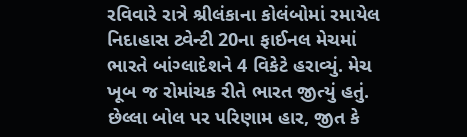રવિવારે રાત્રે શ્રીલંકાના કોલંબોમાં રમાયેલ નિદાહાસ ટ્વેન્ટી 20ના ફાઈનલ મેચમાં ભારતે બાંગ્લાદેશને 4 વિકેટે હરાવ્યું. મેચ ખૂબ જ રોમાંચક રીતે ભારત જીત્યું હતું. છેલ્લા બોલ પર પરિણામ હાર, જીત કે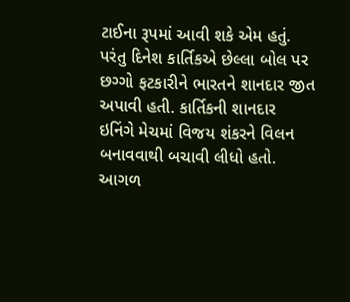ટાઈના રૂપમાં આવી શકે એમ હતું. પરંતુ દિનેશ કાર્તિકએ છેલ્લા બોલ પર છગ્ગો ફટકારીને ભારતને શાનદાર જીત અપાવી હતી. કાર્તિકની શાનદાર ઇનિંગે મેચમાં વિજય શંકરને વિલન બનાવવાથી બચાવી લીધો હતો. આગળ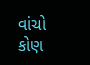વાંચો કોણ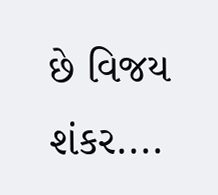છે વિજય શંકર....